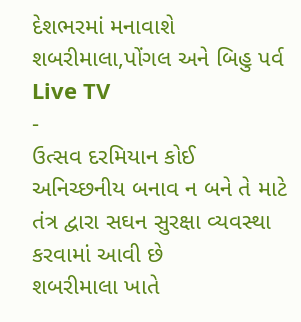દેશભરમાં મનાવાશે શબરીમાલા,પોંગલ અને બિહુ પર્વ
Live TV
-
ઉત્સવ દરમિયાન કોઈ અનિચ્છનીય બનાવ ન બને તે માટે તંત્ર દ્વારા સઘન સુરક્ષા વ્યવસ્થા કરવામાં આવી છે
શબરીમાલા ખાતે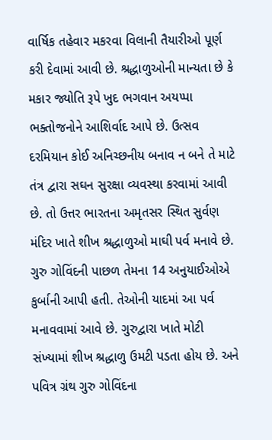વાર્ષિક તહેવાર મકરવા વિલાની તૈયારીઓ પૂર્ણ કરી દેવામાં આવી છે. શ્રદ્ધાળુઓની માન્યતા છે કે મકાર જ્યોતિ રૂપે ખુદ ભગવાન અયપ્પા ભક્તોજનોને આશિર્વાદ આપે છે. ઉત્સવ દરમિયાન કોઈ અનિચ્છનીય બનાવ ન બને તે માટે તંત્ર દ્વારા સઘન સુરક્ષા વ્યવસ્થા કરવામાં આવી છે. તો ઉત્તર ભારતના અમૃતસર સ્થિત સુર્વણ મંદિર ખાતે શીખ શ્રદ્ધાળુઓ માઘી પર્વ મનાવે છે. ગુરુ ગોવિંદની પાછળ તેમના 14 અનુયાઈઓએ કુર્બાની આપી હતી. તેઓની યાદમાં આ પર્વ મનાવવામાં આવે છે. ગુરુદ્વારા ખાતે મોટી સંખ્યામાં શીખ શ્રદ્ધાળુ ઉમટી પડતા હોય છે. અને પવિત્ર ગ્રંથ ગુરુ ગોવિંદના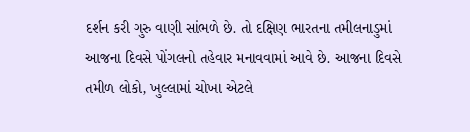દર્શન કરી ગુરુ વાણી સાંભળે છે. તો દક્ષિણ ભારતના તમીલનાડુમાં આજના દિવસે પોંગલનો તહેવાર મનાવવામાં આવે છે. આજના દિવસે તમીળ લોકો, ખુલ્લામાં ચોખા એટલે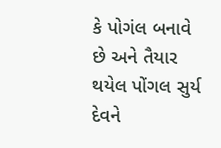કે પોગંલ બનાવે છે અને તૈયાર થયેલ પોંગલ સુર્ય દેવને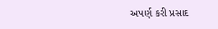અપર્ણ કરી પ્રસાદ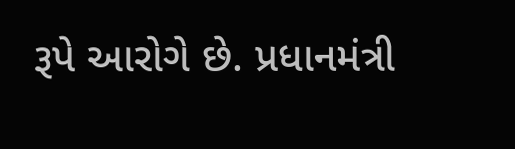રૂપે આરોગે છે. પ્રધાનમંત્રી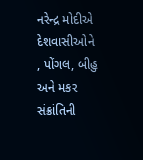નરેન્દ્ર મોદીએ દેશવાસીઓને , પોંગલ, બીહુ અને મકર સંક્રાંતિની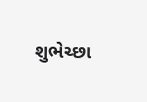શુભેચ્છા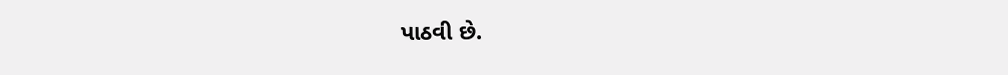પાઠવી છે.